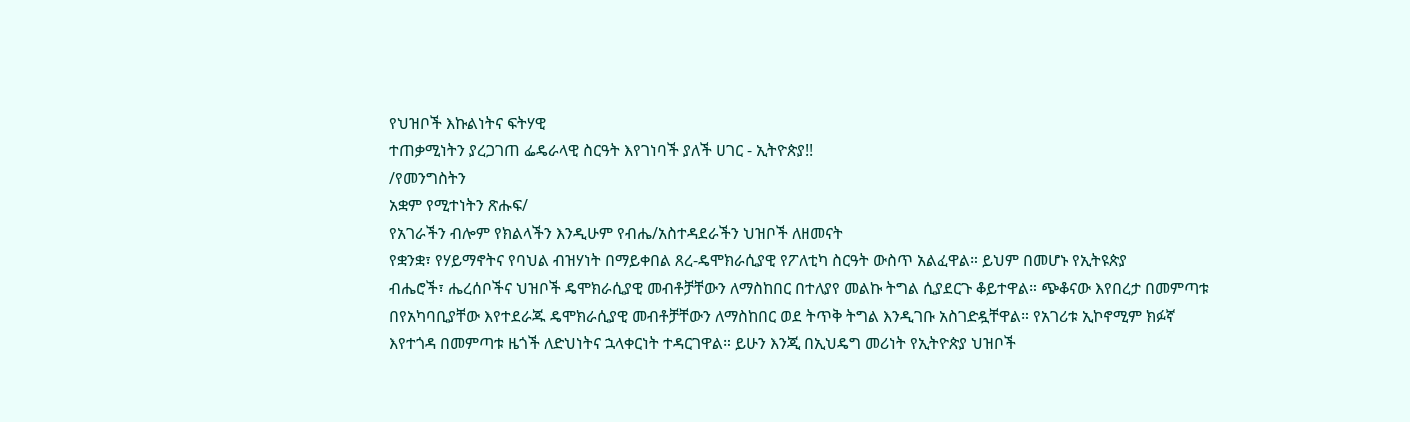የህዝቦች እኩልነትና ፍትሃዊ
ተጠቃሚነትን ያረጋገጠ ፌዴራላዊ ስርዓት እየገነባች ያለች ሀገር - ኢትዮጵያ!!
/የመንግስትን
አቋም የሚተነትን ጽሑፍ/
የአገራችን ብሎም የክልላችን እንዲሁም የብሔ/አስተዳደራችን ህዝቦች ለዘመናት
የቋንቋ፣ የሃይማኖትና የባህል ብዝሃነት በማይቀበል ጸረ-ዴሞክራሲያዊ የፖለቲካ ስርዓት ውስጥ አልፈዋል። ይህም በመሆኑ የኢትዩጵያ
ብሔሮች፣ ሔረሰቦችና ህዝቦች ዴሞክራሲያዊ መብቶቻቸውን ለማስከበር በተለያየ መልኩ ትግል ሲያደርጉ ቆይተዋል። ጭቆናው እየበረታ በመምጣቱ
በየአካባቢያቸው እየተደራጁ ዴሞክራሲያዊ መብቶቻቸውን ለማስከበር ወደ ትጥቅ ትግል እንዲገቡ አስገድዷቸዋል። የአገሪቱ ኢኮኖሚም ክፉኛ
እየተጎዳ በመምጣቱ ዜጎች ለድህነትና ኋላቀርነት ተዳርገዋል። ይሁን እንጂ በኢህዴግ መሪነት የኢትዮጵያ ህዝቦች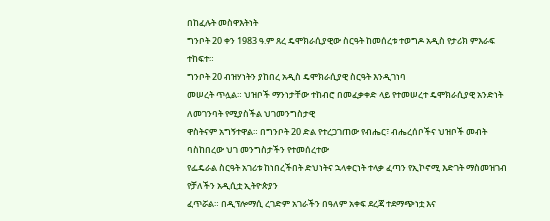በከፈሉት መስዋእትነት
ግንቦት 20 ቀን 1983 ዓ.ም ጸረ ዴሞክራሲያዊው ስርዓት ከመሰረቱ ተወግዶ አዲስ የታሪክ ምእራፍ ተከፍተ።
ግንቦት 20 ብዝሃነትን ያከበረ አዲስ ዴሞክራሲያዊ ስርዓት እንዲገነባ
መሠረት ጥሏል። ህዝቦች ማንነታቸው ተከብሮ በመፈቃቀድ ላይ የተመሠረተ ዴሞክራሲያዊ አንድነት ለመገንባት የሚያስችል ህገመንግስታዊ
ዋስትናም አግኝተዋል። በግንቦት 20 ድል የተረጋገጠው የብሔር፣ ብሔረሰቦችና ህዝቦች መብት ባስከበረው ህገ መንግስታችን የተመሰረተው
የፌዴራል ስርዓት አገሪቱ ከነበረችበት ድህነትና ኋላቀርነት ተላቃ ፈጣን የኢኮኖሚ እድገት ማስመዝገብ የቻለችን አዲሲቷ ኢትዮጵያን
ፈጥሯል። በዲፕሎማሲ ረገድም አገራችን በዓለም አቀፍ ደረጃ ተደማጭነቷ እና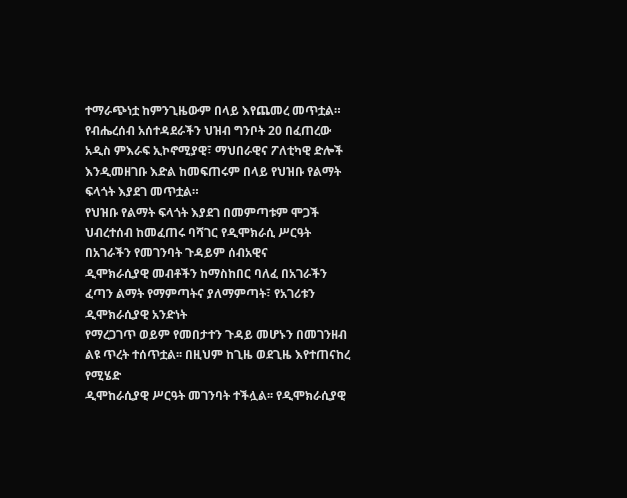ተማራጭነቷ ከምንጊዜውም በላይ እየጨመረ መጥቷል።
የብሔረሰብ አሰተዳደራችን ህዝብ ግንቦት 20 በፈጠረው አዲስ ምእራፍ ኢኮኖሚያዊ፣ ማህበራዊና ፖለቲካዊ ድሎች እንዲመዘገቡ እድል ከመፍጠሩም በላይ የህዝቡ የልማት ፍላጎት እያደገ መጥቷል።
የህዝቡ የልማት ፍላጎት እያደገ በመምጣቱም ሞጋች ህብረተሰብ ከመፈጠሩ ባሻገር የዲሞክራሲ ሥርዓት በአገራችን የመገንባት ጉዳይም ሰብአዊና
ዲሞክራሲያዊ መብቶችን ከማስከበር ባለፈ በአገራችን ፈጣን ልማት የማምጣትና ያለማምጣት፣ የአገሪቱን ዲሞክራሲያዊ አንድነት
የማረጋገጥ ወይም የመበታተን ጉዳይ መሆኑን በመገንዘብ ልዩ ጥረት ተሰጥቷል፡፡ በዚህም ከጊዜ ወደጊዜ እየተጠናከረ የሚሄድ
ዲሞከራሲያዊ ሥርዓት መገንባት ተችሏል፡፡ የዲሞክራሲያዊ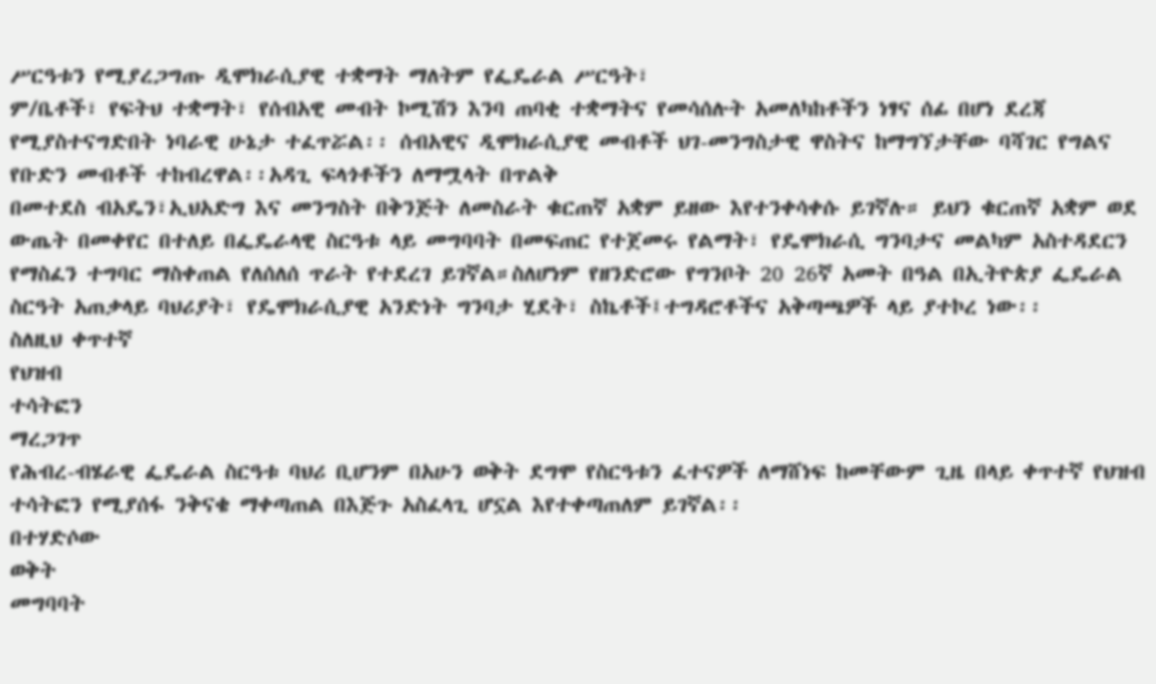ሥርዓቱን የሚያረጋግጡ ዲሞክራሲያዊ ተቋማት ማለትም የፌዴራል ሥርዓት፣
ም/ቤቶች፣ የፍትህ ተቋማት፣ የሰብአዊ መብት ኮሚሽን እንባ ጠባቂ ተቋማትና የመሳሰሉት አመለካከቶችን ነፃና ሰፊ በሆነ ደረጃ
የሚያስተናግድበት ነባራዊ ሁኔታ ተፈጥሯል፡፡ ሰብአዊና ዲሞክራሲያዊ መብቶች ህገ-መንግስታዊ ዋስትና ከማግኘታቸው ባሻገር የግልና
የቡድን መብቶች ተከብረዋል፡፡አዳጊ ፍላጎቶችን ለማሟላት በጥልቅ
በመተደስ ብአዴን፣ኢህአድግ እና መንግስት በቅንጅት ለመስራት ቁርጠኛ አቋም ይዘው እየተንቀሳቀሱ ይገኛሉ። ይህን ቁርጠኛ አቋም ወደ
ውጤት በመቀየር በተለይ በፌዴራላዊ ስርዓቱ ላይ መግባባት በመፍጠር የተጀመሩ የልማት፣ የዴሞክራሲ ግንባታና መልካም አስተዳደርን
የማስፈን ተግባር ማስቀጠል የለሰለሰ ጥራት የተደረገ ይገኛል።ስለሆነም የዘንድሮው የግንቦት 20 26ኛ አመት በዓል በኢትዮጵያ ፌዴራል ስርዓት አጠቃላይ ባህሪያት፣ የዴሞክራሲያዊ አንድነት ግንባታ ሂደት፣ ስኬቶች፤ተግዳሮቶችና አቅጣጫዎች ላይ ያተኮረ ነው፡፡
ስለዚህ ቀጥተኛ
የህዝብ
ተሳትፎን
ማረጋገጥ
የሕብረ-ብሄራዊ ፌዴራል ስርዓቱ ባህሪ ቢሆንም በአሁን ወቅት ደግሞ የስርዓቱን ፈተናዎች ለማሸነፍ ከመቸውም ጊዜ በላይ ቀጥተኛ የህዝብ ተሳትፎን የሚያሰፋ ንቅናቄ ማቀጣጠል በእጅጉ አስፈላጊ ሆኗል እየተቀጣጠለም ይገኛል፡፡
በተሃድሶው
ወቅት
መግባባት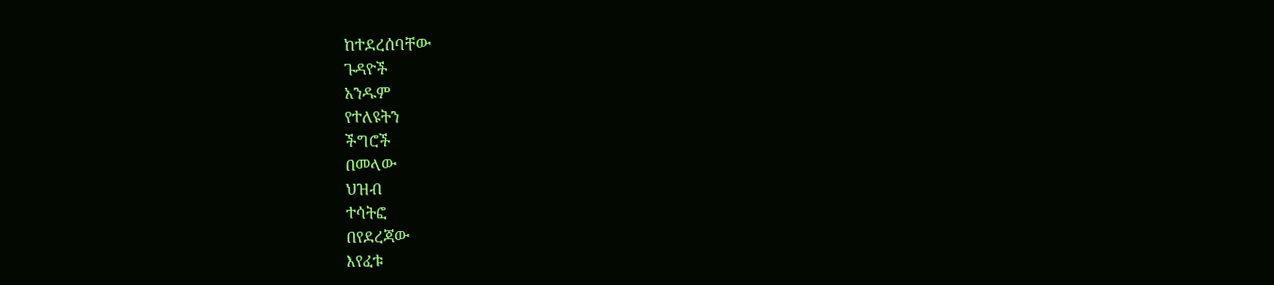ከተደረሰባቸው
ጉዳዮች
አንዱም
የተለዩትን
ችግሮች
በመላው
ህዝብ
ተሳትፎ
በየደረጃው
እየፈቱ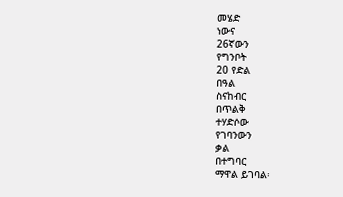መሄድ
ነውና
26ኛውን
የግንቦት
20 የድል
በዓል
ስናከብር
በጥልቅ
ተሃድሶው
የገባንውን
ቃል
በተግባር
ማዋል ይገባል፡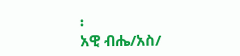፡
አዊ ብሔ/አስ/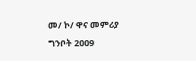መ/ ኮ/ ዋና መምሪያ
ግንቦት 2ዐዐ9